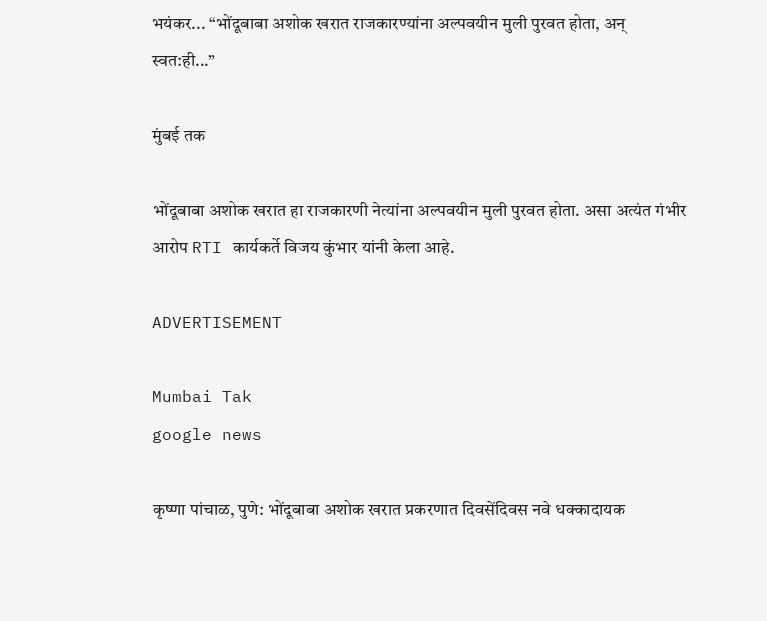भयंकर... “भोंदूबाबा अशोक खरात राजकारण्यांना अल्पवयीन मुली पुरवत होता, अन् स्वत:ही...”

मुंबई तक

भोंदूबाबा अशोक खरात हा राजकारणी नेत्यांना अल्पवयीन मुली पुरवत होता. असा अत्यंत गंभीर आरोप RTI कार्यकर्ते विजय कुंभार यांनी केला आहे.

ADVERTISEMENT

Mumbai Tak
google news

कृष्णा पांचाळ, पुणे: भोंदूबाबा अशोक खरात प्रकरणात दिवसेंदिवस नवे धक्कादायक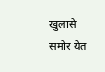खुलासे समोर येत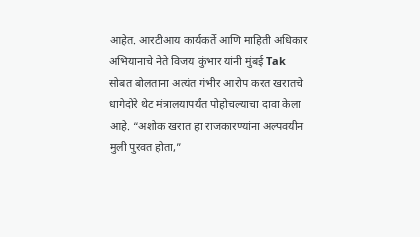आहेत. आरटीआय कार्यकर्ते आणि माहिती अधिकार अभियानाचे नेते विजय कुंभार यांनी मुंबई Tak सोबत बोलताना अत्यंत गंभीर आरोप करत खरातचे धागेदोरे थेट मंत्रालयापर्यंत पोहोचल्याचा दावा केला आहे. “अशोक खरात हा राजकारण्यांना अल्पवयीन मुली पुरवत होता,”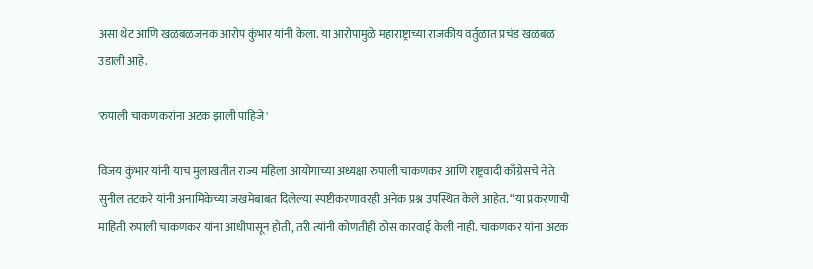असा थेट आणि खळबळजनक आरोप कुंभार यांनी केला. या आरोपामुळे महाराष्ट्राच्या राजकीय वर्तुळात प्रचंड खळबळ उडाली आहे.

'रुपाली चाकणकरांना अटक झाली पाहिजे'

विजय कुंभार यांनी याच मुलाखतीत राज्य महिला आयोगाच्या अध्यक्षा रुपाली चाकणकर आणि राष्ट्रवादी काँग्रेसचे नेते सुनील तटकरे यांनी अनामिकेच्या जखमेबाबत दिलेल्या स्पष्टीकरणावरही अनेक प्रश्न उपस्थित केले आहेत. “या प्रकरणाची माहिती रुपाली चाकणकर यांना आधीपासून होती, तरी त्यांनी कोणतीही ठोस कारवाई केली नाही. चाकणकर यांना अटक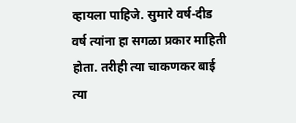व्हायला पाहिजे. सुमारे वर्ष-दीड वर्ष त्यांना हा सगळा प्रकार माहिती होता. तरीही त्या चाकणकर बाई त्या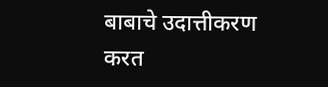बाबाचे उदात्तीकरण करत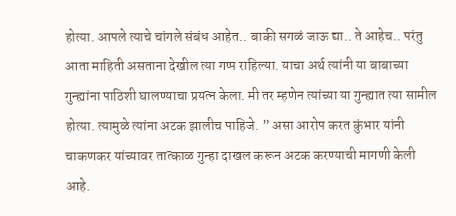होत्या. आपले त्याचे चांगले संबंध आहेत.. बाकी सगळं जाऊ द्या.. ते आहेच.. परंतु आता माहिती असताना देखील त्या गप्प राहिल्या. याचा अर्थ त्यांनी या बाबाच्या गुन्ह्यांना पाठिशी घालण्याचा प्रयत्न केला. मी तर म्हणेन त्यांच्या या गुन्ह्यात त्या सामील होत्या. त्यामुळे त्यांना अटक झालीच पाहिजे. ” असा आरोप करत कुंभार यांनी चाकणकर यांच्यावर तात्काळ गुन्हा दाखल करून अटक करण्याची मागणी केली आहे.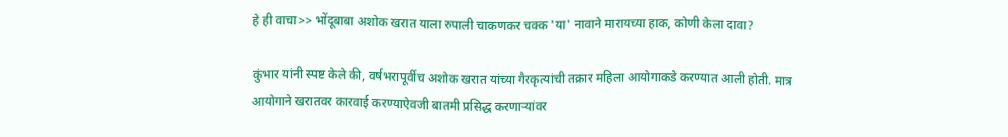हे ही वाचा>> भोंदूबाबा अशोक खरात याला रुपाली चाकणकर चक्क 'या' नावाने मारायच्या हाक, कोणी केला दावा?

कुंभार यांनी स्पष्ट केले की, वर्षभरापूर्वीच अशोक खरात यांच्या गैरकृत्यांची तक्रार महिला आयोगाकडे करण्यात आली होती. मात्र आयोगाने खरातवर कारवाई करण्याऐवजी बातमी प्रसिद्ध करणाऱ्यांवर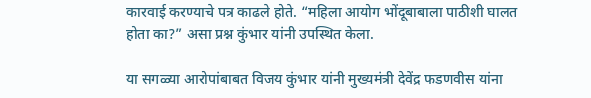कारवाई करण्याचे पत्र काढले होते. “महिला आयोग भोंदूबाबाला पाठीशी घालत होता का?” असा प्रश्न कुंभार यांनी उपस्थित केला.

या सगळ्या आरोपांबाबत विजय कुंभार यांनी मुख्यमंत्री देवेंद्र फडणवीस यांना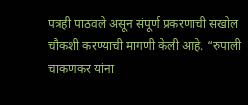पत्रही पाठवले असून संपूर्ण प्रकरणाची सखोल चौकशी करण्याची मागणी केली आहे. “रुपाली चाकणकर यांना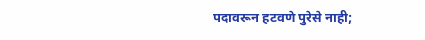पदावरून हटवणे पुरेसे नाही;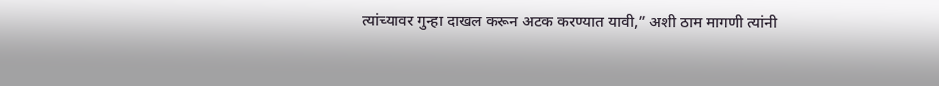त्यांच्यावर गुन्हा दाखल करून अटक करण्यात यावी,” अशी ठाम मागणी त्यांनी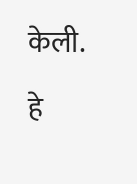केली.

हे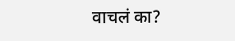वाचलं का?